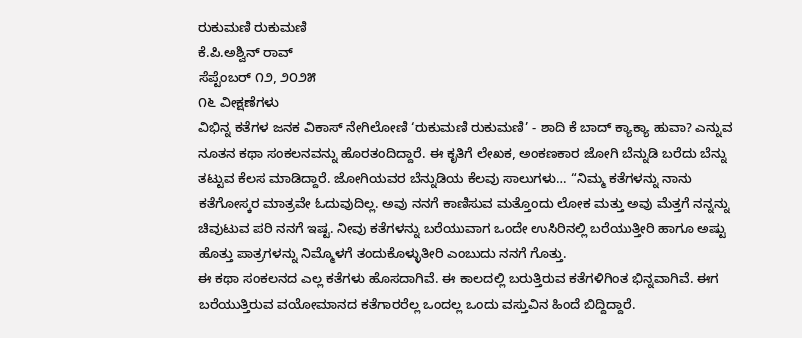ರುಕುಮಣಿ ರುಕುಮಣಿ
ಕೆ.ಪಿ.ಅಶ್ವಿನ್ ರಾವ್
ಸೆಪ್ಟೆಂಬರ್ ೧೨, ೨೦೨೫
೧೬ ವೀಕ್ಷಣೆಗಳು
ವಿಭಿನ್ನ ಕತೆಗಳ ಜನಕ ವಿಕಾಸ್ ನೇಗಿಲೋಣಿ ‘ರುಕುಮಣಿ ರುಕುಮಣಿ’ - ಶಾದಿ ಕೆ ಬಾದ್ ಕ್ಯಾಕ್ಯಾ ಹುವಾ? ಎನ್ನುವ ನೂತನ ಕಥಾ ಸಂಕಲನವನ್ನು ಹೊರತಂದಿದ್ದಾರೆ. ಈ ಕೃತಿಗೆ ಲೇಖಕ, ಅಂಕಣಕಾರ ಜೋಗಿ ಬೆನ್ನುಡಿ ಬರೆದು ಬೆನ್ನು ತಟ್ಟುವ ಕೆಲಸ ಮಾಡಿದ್ದಾರೆ. ಜೋಗಿಯವರ ಬೆನ್ನುಡಿಯ ಕೆಲವು ಸಾಲುಗಳು… “ನಿಮ್ಮ ಕತೆಗಳನ್ನು ನಾನು ಕತೆಗೋಸ್ಕರ ಮಾತ್ರವೇ ಓದುವುದಿಲ್ಲ. ಅವು ನನಗೆ ಕಾಣಿಸುವ ಮತ್ತೊಂದು ಲೋಕ ಮತ್ತು ಅವು ಮೆತ್ತಗೆ ನನ್ನನ್ನು ಚಿವುಟುವ ಪರಿ ನನಗೆ ಇಷ್ಟ. ನೀವು ಕತೆಗಳನ್ನು ಬರೆಯುವಾಗ ಒಂದೇ ಉಸಿರಿನಲ್ಲಿ ಬರೆಯುತ್ತೀರಿ ಹಾಗೂ ಅಷ್ಟು ಹೊತ್ತು ಪಾತ್ರಗಳನ್ನು ನಿಮ್ಮೊಳಗೆ ತಂದುಕೊಳ್ಳುತೀರಿ ಎಂಬುದು ನನಗೆ ಗೊತ್ತು.
ಈ ಕಥಾ ಸಂಕಲನದ ಎಲ್ಲ ಕತೆಗಳು ಹೊಸದಾಗಿವೆ. ಈ ಕಾಲದಲ್ಲಿ ಬರುತ್ತಿರುವ ಕತೆಗಳಿಗಿಂತ ಭಿನ್ನವಾಗಿವೆ. ಈಗ ಬರೆಯುತ್ತಿರುವ ವಯೋಮಾನದ ಕತೆಗಾರರೆಲ್ಲ ಒಂದಲ್ಲ ಒಂದು ವಸ್ತುವಿನ ಹಿಂದೆ ಬಿದ್ದಿದ್ದಾರೆ.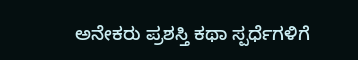ಅನೇಕರು ಪ್ರಶಸ್ತಿ ಕಥಾ ಸ್ಪರ್ಧೆಗಳಿಗೆ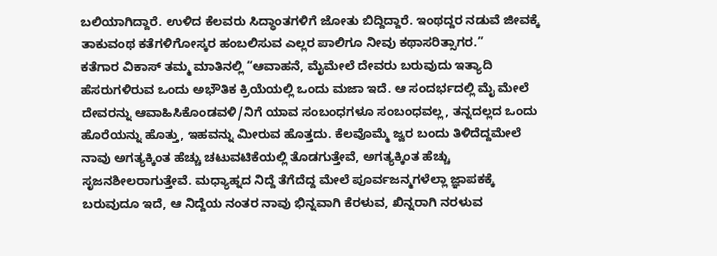ಬಲಿಯಾಗಿದ್ದಾರೆ. ಉಳಿದ ಕೆಲವರು ಸಿದ್ಧಾಂತಗಳಿಗೆ ಜೋತು ಬಿದ್ದಿದ್ದಾರೆ. ಇಂಥದ್ದರ ನಡುವೆ ಜೀವಕ್ಕೆ ತಾಕುವಂಥ ಕತೆಗಳಿಗೋಸ್ಕರ ಹಂಬಲಿಸುವ ಎಲ್ಲರ ಪಾಲಿಗೂ ನೀವು ಕಥಾಸರಿತ್ಸಾಗರ.”
ಕತೆಗಾರ ವಿಕಾಸ್ ತಮ್ಮ ಮಾತಿನಲ್ಲಿ “ಆವಾಹನೆ, ಮೈಮೇಲೆ ದೇವರು ಬರುವುದು ಇತ್ಯಾದಿ ಹೆಸರುಗಳಿರುವ ಒಂದು ಅಭೌತಿಕ ಕ್ರಿಯೆಯಲ್ಲಿ ಒಂದು ಮಜಾ ಇದೆ. ಆ ಸಂದರ್ಭದಲ್ಲಿ ಮೈ ಮೇಲೆ ದೇವರನ್ನು ಆವಾಹಿಸಿಕೊಂಡವಳಿ/ನಿಗೆ ಯಾವ ಸಂಬಂಧಗಳೂ ಸಂಬಂಧವಲ್ಲ, ತನ್ನದಲ್ಲದ ಒಂದು ಹೊರೆಯನ್ನು ಹೊತ್ತು, ಇಹವನ್ನು ಮೀರುವ ಹೊತ್ತದು. ಕೆಲವೊಮ್ಮೆ ಜ್ವರ ಬಂದು ತಿಳಿದೆದ್ದಮೇಲೆ ನಾವು ಅಗತ್ಯಕ್ಕಿಂತ ಹೆಚ್ಚು ಚಟುವಟಿಕೆಯಲ್ಲಿ ತೊಡಗುತ್ತೇವೆ, ಅಗತ್ಯಕ್ಕಿಂತ ಹೆಚ್ಚು ಸೃಜನಶೀಲರಾಗುತ್ತೇವೆ. ಮಧ್ಯಾಹ್ನದ ನಿದ್ದೆ ತೆಗೆದೆದ್ದ ಮೇಲೆ ಪೂರ್ವಜನ್ಮಗಳೆಲ್ಲಾ ಜ್ಞಾಪಕಕ್ಕೆ ಬರುವುದೂ ಇದೆ, ಆ ನಿದ್ದೆಯ ನಂತರ ನಾವು ಭಿನ್ನವಾಗಿ ಕೆರಳುವ, ಖಿನ್ನರಾಗಿ ನರಳುವ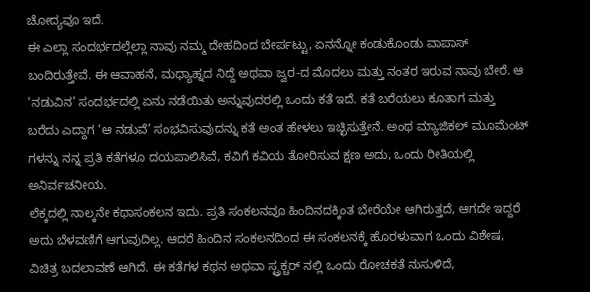ಚೋದ್ಯವೂ ಇದೆ.
ಈ ಎಲ್ಲಾ ಸಂದರ್ಭದಲ್ಲೆಲ್ಲಾ ನಾವು ನಮ್ಮ ದೇಹದಿಂದ ಬೇರ್ಪಟ್ಟು, ಏನನ್ನೋ ಕಂಡುಕೊಂಡು ವಾಪಾಸ್ ಬಂದಿರುತ್ತೇವೆ. ಈ ಆವಾಹನೆ, ಮಧ್ಯಾಹ್ನದ ನಿದ್ದೆ ಅಥವಾ ಜ್ವರ-ದ ಮೊದಲು ಮತ್ತು ನಂತರ ಇರುವ ನಾವು ಬೇರೆ. ಆ ‘ನಡುವಿನ’ ಸಂದರ್ಭದಲ್ಲಿ ಏನು ನಡೆಯಿತು ಅನ್ನುವುದರಲ್ಲಿ ಒಂದು ಕತೆ ಇದೆ. ಕತೆ ಬರೆಯಲು ಕೂತಾಗ ಮತ್ತು ಬರೆದು ಎದ್ದಾಗ ‘ಆ ನಡುವೆ’ ಸಂಭವಿಸುವುದನ್ನು ಕತೆ ಅಂತ ಹೇಳಲು ಇಚ್ಛಿಸುತ್ತೇನೆ. ಅಂಥ ಮ್ಯಾಜಿಕಲ್ ಮೂಮೆಂಟ್ ಗಳನ್ನು ನನ್ನ ಪ್ರತಿ ಕತೆಗಳೂ ದಯಪಾಲಿಸಿವೆ, ಕವಿಗೆ ಕವಿಯ ತೋರಿಸುವ ಕ್ಷಣ ಅದು, ಒಂದು ರೀತಿಯಲ್ಲಿ ಅನಿರ್ವಚನೀಯ.
ಲೆಕ್ಕದಲ್ಲಿ ನಾಲ್ಕನೇ ಕಥಾಸಂಕಲನ ಇದು. ಪ್ರತಿ ಸಂಕಲನವೂ ಹಿಂದಿನದಕ್ಕಿಂತ ಬೇರೆಯೇ ಆಗಿರುತ್ತದೆ, ಆಗದೇ ಇದ್ದರೆ ಅದು ಬೆಳವಣಿಗೆ ಆಗುವುದಿಲ್ಲ. ಆದರೆ ಹಿಂದಿನ ಸಂಕಲನದಿಂದ ಈ ಸಂಕಲನಕ್ಕೆ ಹೊರಳುವಾಗ ಒಂದು ವಿಶೇಷ, ವಿಚಿತ್ರ ಬದಲಾವಣೆ ಆಗಿದೆ. ಈ ಕತೆಗಳ ಕಥನ ಅಥವಾ ಸ್ಟ್ರಕ್ಚರ್ ನಲ್ಲಿ ಒಂದು ರೋಚಕತೆ ನುಸುಳಿದೆ,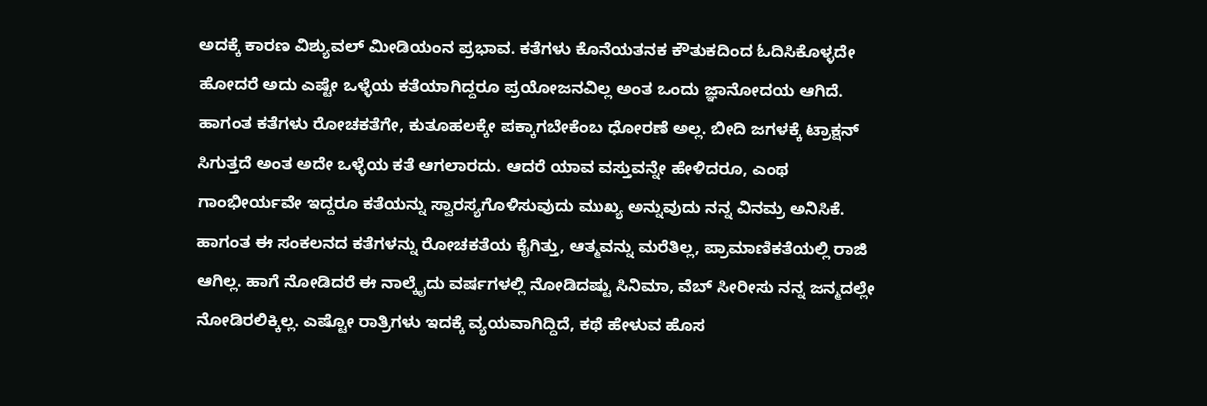ಅದಕ್ಕೆ ಕಾರಣ ವಿಶ್ಯುವಲ್ ಮೀಡಿಯಂನ ಪ್ರಭಾವ. ಕತೆಗಳು ಕೊನೆಯತನಕ ಕೌತುಕದಿಂದ ಓದಿಸಿಕೊಳ್ಳದೇ ಹೋದರೆ ಅದು ಎಷ್ಟೇ ಒಳ್ಳೆಯ ಕತೆಯಾಗಿದ್ದರೂ ಪ್ರಯೋಜನವಿಲ್ಲ ಅಂತ ಒಂದು ಜ್ಞಾನೋದಯ ಆಗಿದೆ. ಹಾಗಂತ ಕತೆಗಳು ರೋಚಕತೆಗೇ, ಕುತೂಹಲಕ್ಕೇ ಪಕ್ಕಾಗಬೇಕೆಂಬ ಧೋರಣೆ ಅಲ್ಲ. ಬೀದಿ ಜಗಳಕ್ಕೆ ಟ್ರಾಕ್ಷನ್ ಸಿಗುತ್ತದೆ ಅಂತ ಅದೇ ಒಳ್ಳೆಯ ಕತೆ ಆಗಲಾರದು. ಆದರೆ ಯಾವ ವಸ್ತುವನ್ನೇ ಹೇಳಿದರೂ, ಎಂಥ ಗಾಂಭೀರ್ಯವೇ ಇದ್ದರೂ ಕತೆಯನ್ನು ಸ್ವಾರಸ್ಯಗೊಳಿಸುವುದು ಮುಖ್ಯ ಅನ್ನುವುದು ನನ್ನ ವಿನಮ್ರ ಅನಿಸಿಕೆ.
ಹಾಗಂತ ಈ ಸಂಕಲನದ ಕತೆಗಳನ್ನು ರೋಚಕತೆಯ ಕೈಗಿತ್ತು, ಆತ್ಮವನ್ನು ಮರೆತಿಲ್ಲ, ಪ್ರಾಮಾಣಿಕತೆಯಲ್ಲಿ ರಾಜಿ ಆಗಿಲ್ಲ. ಹಾಗೆ ನೋಡಿದರೆ ಈ ನಾಲ್ಕೈದು ವರ್ಷಗಳಲ್ಲಿ ನೋಡಿದಷ್ಟು ಸಿನಿಮಾ, ವೆಬ್ ಸೀರೀಸು ನನ್ನ ಜನ್ಮದಲ್ಲೇ ನೋಡಿರಲಿಕ್ಕಿಲ್ಲ. ಎಷ್ಟೋ ರಾತ್ರಿಗಳು ಇದಕ್ಕೆ ವ್ಯಯವಾಗಿದ್ದಿದೆ, ಕಥೆ ಹೇಳುವ ಹೊಸ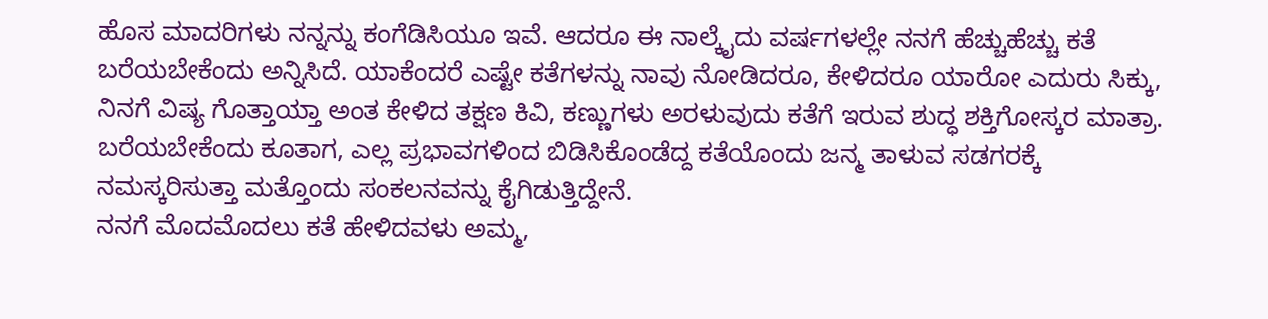ಹೊಸ ಮಾದರಿಗಳು ನನ್ನನ್ನು ಕಂಗೆಡಿಸಿಯೂ ಇವೆ. ಆದರೂ ಈ ನಾಲ್ಕೈದು ವರ್ಷಗಳಲ್ಲೇ ನನಗೆ ಹೆಚ್ಚುಹೆಚ್ಚು ಕತೆ ಬರೆಯಬೇಕೆಂದು ಅನ್ನಿಸಿದೆ. ಯಾಕೆಂದರೆ ಎಷ್ಟೇ ಕತೆಗಳನ್ನು ನಾವು ನೋಡಿದರೂ, ಕೇಳಿದರೂ ಯಾರೋ ಎದುರು ಸಿಕ್ಕು, ನಿನಗೆ ವಿಷ್ಯ ಗೊತ್ತಾಯ್ತಾ ಅಂತ ಕೇಳಿದ ತಕ್ಷಣ ಕಿವಿ, ಕಣ್ಣುಗಳು ಅರಳುವುದು ಕತೆಗೆ ಇರುವ ಶುದ್ಧ ಶಕ್ತಿಗೋಸ್ಕರ ಮಾತ್ರಾ. ಬರೆಯಬೇಕೆಂದು ಕೂತಾಗ, ಎಲ್ಲ ಪ್ರಭಾವಗಳಿಂದ ಬಿಡಿಸಿಕೊಂಡೆದ್ದ ಕತೆಯೊಂದು ಜನ್ಮ ತಾಳುವ ಸಡಗರಕ್ಕೆ ನಮಸ್ಕರಿಸುತ್ತಾ ಮತ್ತೊಂದು ಸಂಕಲನವನ್ನು ಕೈಗಿಡುತ್ತಿದ್ದೇನೆ.
ನನಗೆ ಮೊದಮೊದಲು ಕತೆ ಹೇಳಿದವಳು ಅಮ್ಮ,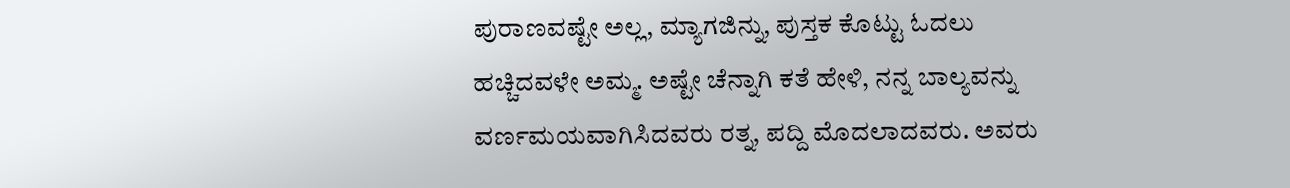ಪುರಾಣವಷ್ಟೇ ಅಲ್ಲ, ಮ್ಯಾಗಜಿನ್ನು, ಪುಸ್ತಕ ಕೊಟ್ಟು ಓದಲು ಹಚ್ಚಿದವಳೇ ಅಮ್ಮ. ಅಷ್ಟೇ ಚೆನ್ನಾಗಿ ಕತೆ ಹೇಳಿ, ನನ್ನ ಬಾಲ್ಯವನ್ನು ವರ್ಣಮಯವಾಗಿಸಿದವರು ರತ್ನ, ಪದ್ದಿ ಮೊದಲಾದವರು. ಅವರು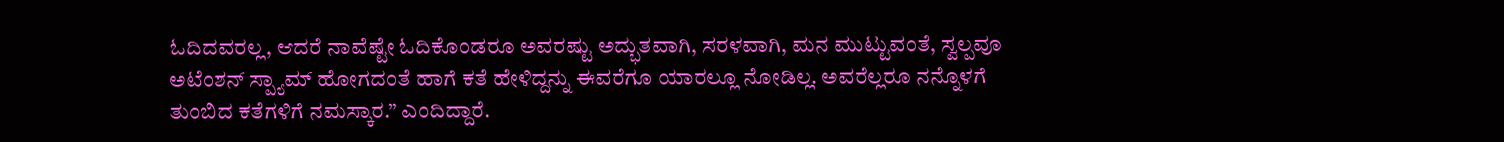ಓದಿದವರಲ್ಲ, ಆದರೆ ನಾವೆಷ್ಟೇ ಓದಿಕೊಂಡರೂ ಅವರಷ್ಟು ಅದ್ಭುತವಾಗಿ, ಸರಳವಾಗಿ, ಮನ ಮುಟ್ಟುವಂತೆ, ಸ್ವಲ್ಪವೂ ಅಟೆಂಶನ್ ಸ್ಪ್ಯಾಮ್ ಹೋಗದಂತೆ ಹಾಗೆ ಕತೆ ಹೇಳಿದ್ದನ್ನು ಈವರೆಗೂ ಯಾರಲ್ಲೂ ನೋಡಿಲ್ಲ. ಅವರೆಲ್ಲರೂ ನನ್ನೊಳಗೆ ತುಂಬಿದ ಕತೆಗಳಿಗೆ ನಮಸ್ಕಾರ.” ಎಂದಿದ್ದಾರೆ.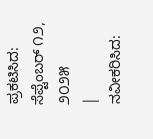ಪ್ರಕಟಿಸಿದ: ಸೆಪ್ಟೆಂಬರ್ ೧೨, ೨೦೨೫
|
ನವೀಕರಿಸಿದ: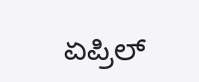ಏಪ್ರಿಲ್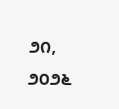೨೧, ೨೦೨೬